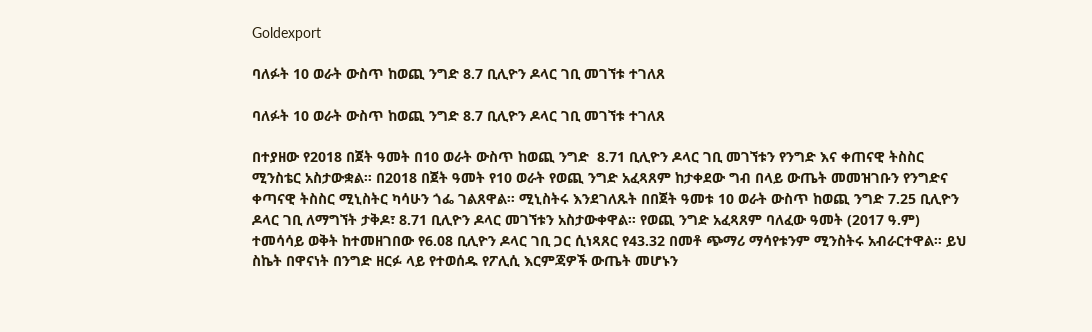Goldexport

ባለፉት 10 ወራት ውስጥ ከወጪ ንግድ 8.7 ቢሊዮን ዶላር ገቢ መገኘቱ ተገለጸ

ባለፉት 10 ወራት ውስጥ ከወጪ ንግድ 8.7 ቢሊዮን ዶላር ገቢ መገኘቱ ተገለጸ

በተያዘው የ2018 በጀት ዓመት በ10 ወራት ውስጥ ከወጪ ንግድ  8.71 ቢሊዮን ዶላር ገቢ መገኘቱን የንግድ እና ቀጠናዊ ትስስር ሚንስቴር አስታውቋል። በ2018 በጀት ዓመት የ10 ወራት የወጪ ንግድ አፈጻጸም ከታቀደው ግብ በላይ ውጤት መመዝገቡን የንግድና ቀጣናዊ ትስስር ሚኒስትር ካሳሁን ጎፌ ገልጸዋል። ሚኒስትሩ እንደገለጹት በበጀት ዓመቱ 10 ወራት ውስጥ ከወጪ ንግድ 7.25 ቢሊዮን ዶላር ገቢ ለማግኘት ታቅዶ፣ 8.71 ቢሊዮን ዶላር መገኘቱን አስታውቀዋል። የወጪ ንግድ አፈጻጸም ባለፈው ዓመት (2017 ዓ.ም) ተመሳሳይ ወቅት ከተመዘገበው የ6.08 ቢሊዮን ዶላር ገቢ ጋር ሲነጻጸር የ43.32 በመቶ ጭማሪ ማሳየቱንም ሚንስትሩ አብራርተዋል። ይህ ስኬት በዋናነት በንግድ ዘርፉ ላይ የተወሰዱ የፖሊሲ እርምጃዎች ውጤት መሆኑን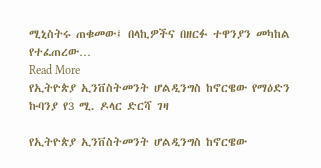ሚኒስትሩ ጠቁመው፤ በላኪዎችና በዘርፉ ተዋንያን መካከል የተፈጠረው…
Read More
የኢትዮጵያ ኢንቨስትመንት ሆልዲንግስ ከኖርዌው የማዕድን ኩባንያ የ3 ሚ. ዶላር ድርሻ ገዛ

የኢትዮጵያ ኢንቨስትመንት ሆልዲንግስ ከኖርዌው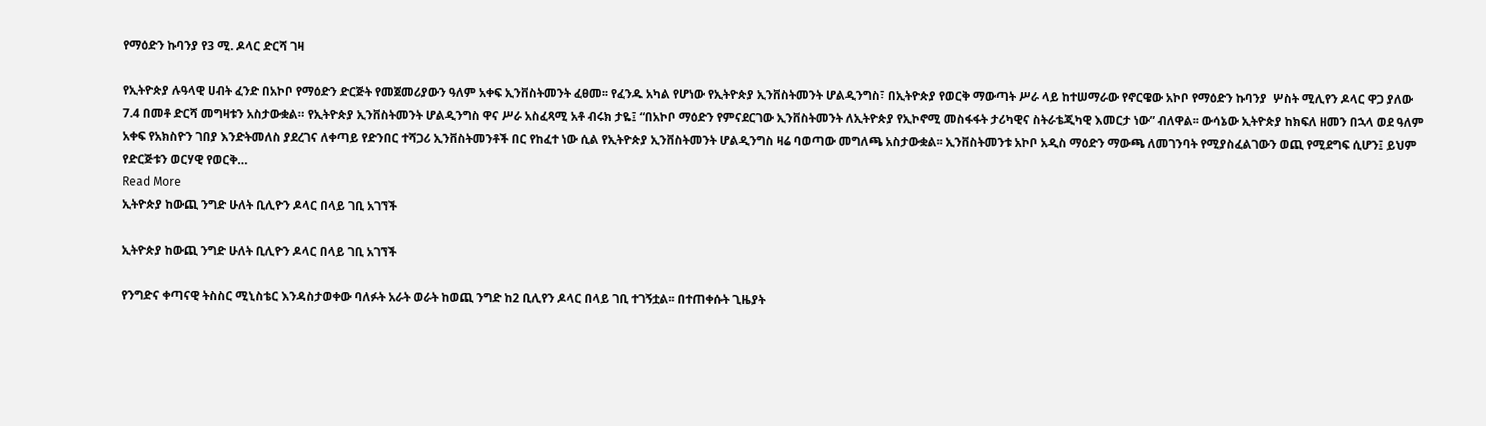የማዕድን ኩባንያ የ3 ሚ. ዶላር ድርሻ ገዛ

የኢትዮጵያ ሉዓላዊ ሀብት ፈንድ በአኮቦ የማዕድን ድርጅት የመጀመሪያውን ዓለም አቀፍ ኢንቨስትመንት ፈፀመ፡፡ የፈንዱ አካል የሆነው የኢትዮጵያ ኢንቨስትመንት ሆልዲንግስ፣ በኢትዮጵያ የወርቅ ማውጣት ሥራ ላይ ከተሠማራው የኖርዌው አኮቦ የማዕድን ኩባንያ  ሦስት ሚሊየን ዶላር ዋጋ ያለው 7.4 በመቶ ድርሻ መግዛቱን አስታውቋል። የኢትዮጵያ ኢንቨስትመንት ሆልዲንግስ ዋና ሥራ አስፈጻሚ አቶ ብሩክ ታዬ፤ “በአኮቦ ማዕድን የምናደርገው ኢንቨስትመንት ለኢትዮጵያ የኢኮኖሚ መስፋፋት ታሪካዊና ስትራቴጂካዊ እመርታ ነው” ብለዋል፡፡ ውሳኔው ኢትዮጵያ ከክፍለ ዘመን በኋላ ወደ ዓለም አቀፍ የአክስዮን ገበያ እንድትመለስ ያደረገና ለቀጣይ የድንበር ተሻጋሪ ኢንቨስትመንቶች በር የከፈተ ነው ሲል የኢትዮጵያ ኢንቨስትመንት ሆልዲንግስ ዛሬ ባወጣው መግለጫ አስታውቋል፡፡ ኢንቨስትመንቱ አኮቦ አዲስ ማዕድን ማውጫ ለመገንባት የሚያስፈልገውን ወጪ የሚደግፍ ሲሆን፤ ይህም የድርጅቱን ወርሃዊ የወርቅ…
Read More
ኢትዮጵያ ከውጪ ንግድ ሁለት ቢሊዮን ዶላር በላይ ገቢ አገኘች

ኢትዮጵያ ከውጪ ንግድ ሁለት ቢሊዮን ዶላር በላይ ገቢ አገኘች

የንግድና ቀጣናዊ ትስስር ሚኒስቴር እንዳስታወቀው ባለፉት አራት ወራት ከወጪ ንግድ ከ2 ቢሊየን ዶላር በላይ ገቢ ተገኝቷል፡፡ በተጠቀሱት ጊዜያት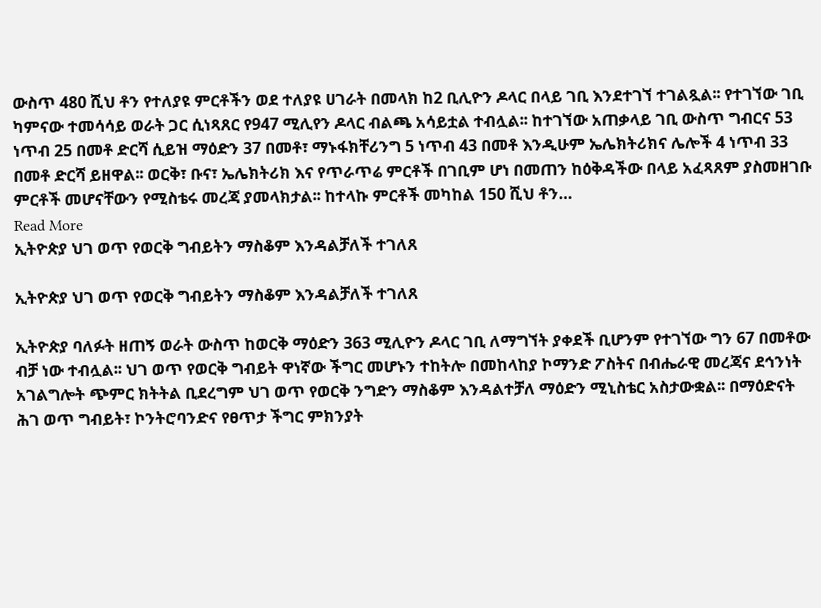ውስጥ 480 ሺህ ቶን የተለያዩ ምርቶችን ወደ ተለያዩ ሀገራት በመላክ ከ2 ቢሊዮን ዶላር በላይ ገቢ እንደተገኘ ተገልጿል፡፡ የተገኘው ገቢ ካምናው ተመሳሳይ ወራት ጋር ሲነጻጸር የ947 ሚሊየን ዶላር ብልጫ አሳይቷል ተብሏል፡፡ ከተገኘው አጠቃላይ ገቢ ውስጥ ግብርና 53 ነጥብ 25 በመቶ ድርሻ ሲይዝ ማዕድን 37 በመቶ፣ ማኑፋክቸሪንግ 5 ነጥብ 43 በመቶ እንዲሁም ኤሌክትሪክና ሌሎች 4 ነጥብ 33 በመቶ ድርሻ ይዘዋል፡፡ ወርቅ፣ ቡና፣ ኤሌክትሪክ እና የጥራጥሬ ምርቶች በገቢም ሆነ በመጠን ከዕቅዳችው በላይ አፈጻጸም ያስመዘገቡ ምርቶች መሆናቸውን የሚስቴሩ መረጃ ያመላክታል፡፡ ከተላኩ ምርቶች መካከል 150 ሺህ ቶን…
Read More
ኢትዮጵያ ህገ ወጥ የወርቅ ግብይትን ማስቆም እንዳልቻለች ተገለጸ

ኢትዮጵያ ህገ ወጥ የወርቅ ግብይትን ማስቆም እንዳልቻለች ተገለጸ

ኢትዮጵያ ባለፉት ዘጠኝ ወራት ውስጥ ከወርቅ ማዕድን 363 ሚሊዮን ዶላር ገቢ ለማግኘት ያቀደች ቢሆንም የተገኘው ግን 67 በመቶው ብቻ ነው ተብሏል፡፡ ህገ ወጥ የወርቅ ግብይት ዋነኛው ችግር መሆኑን ተከትሎ በመከላከያ ኮማንድ ፖስትና በብሔራዊ መረጃና ደኅንነት አገልግሎት ጭምር ክትትል ቢደረግም ህገ ወጥ የወርቅ ንግድን ማስቆም እንዳልተቻለ ማዕድን ሚኒስቴር አስታውቋል፡፡ በማዕድናት ሕገ ወጥ ግብይት፣ ኮንትሮባንድና የፀጥታ ችግር ምክንያት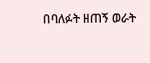በባለፉት ዘጠኝ ወራት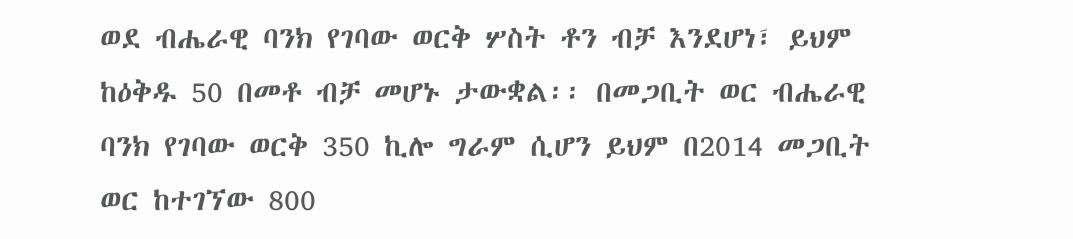ወደ ብሔራዊ ባንክ የገባው ወርቅ ሦስት ቶን ብቻ እንደሆነ፣ ይህም ከዕቅዱ 50 በመቶ ብቻ መሆኑ ታውቋል፡፡ በመጋቢት ወር ብሔራዊ ባንክ የገባው ወርቅ 350 ኪሎ ግራም ሲሆን ይህም በ2014 መጋቢት ወር ከተገኘው 800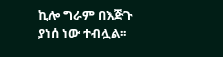ኪሎ ግራም በእጅጉ ያነሰ ነው ተብሏል፡፡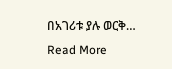በአገሪቱ ያሉ ወርቅ…
Read More